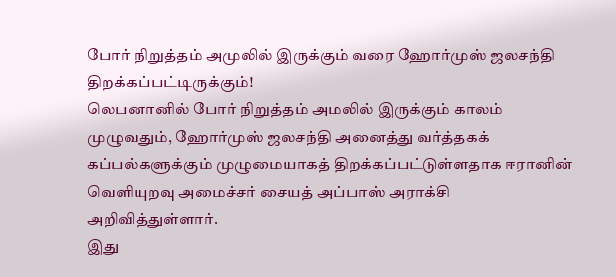போர் நிறுத்தம் அமுலில் இருக்கும் வரை ஹோர்முஸ் ஜலசந்தி திறக்கப்பட்டிருக்கும்!
லெபனானில் போர் நிறுத்தம் அமலில் இருக்கும் காலம் முழுவதும், ஹோர்முஸ் ஜலசந்தி அனைத்து வர்த்தகக் கப்பல்களுக்கும் முழுமையாகத் திறக்கப்பட்டுள்ளதாக ஈரானின் வெளியுறவு அமைச்சர் சையத் அப்பாஸ் அராக்சி அறிவித்துள்ளார்.
இது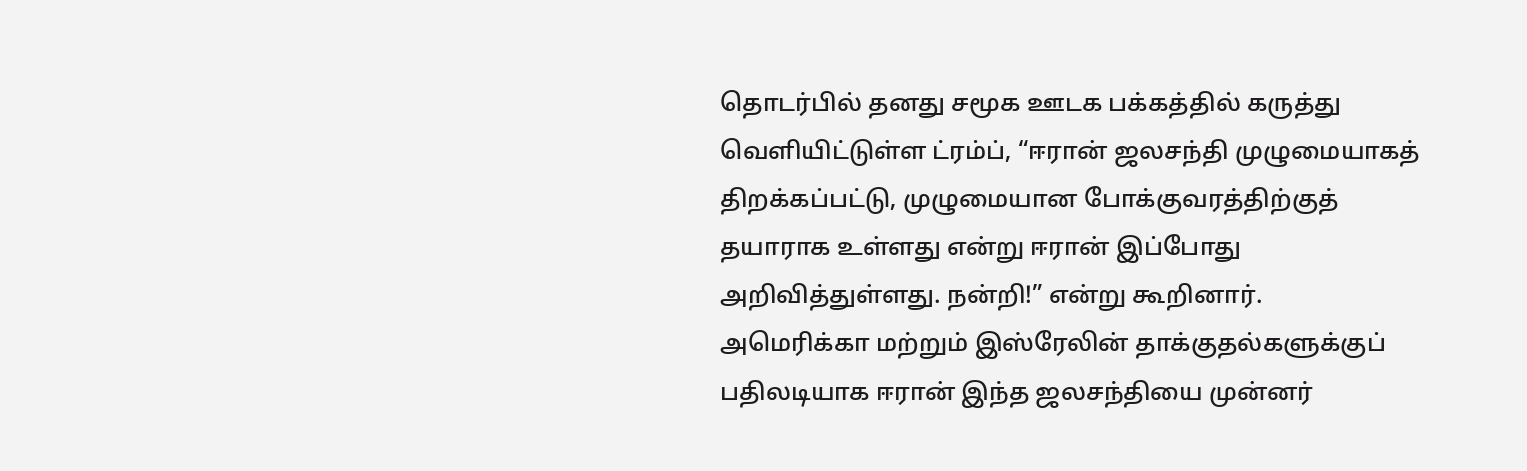தொடர்பில் தனது சமூக ஊடக பக்கத்தில் கருத்து வெளியிட்டுள்ள ட்ரம்ப், “ஈரான் ஜலசந்தி முழுமையாகத் திறக்கப்பட்டு, முழுமையான போக்குவரத்திற்குத் தயாராக உள்ளது என்று ஈரான் இப்போது அறிவித்துள்ளது. நன்றி!” என்று கூறினார்.
அமெரிக்கா மற்றும் இஸ்ரேலின் தாக்குதல்களுக்குப் பதிலடியாக ஈரான் இந்த ஜலசந்தியை முன்னர்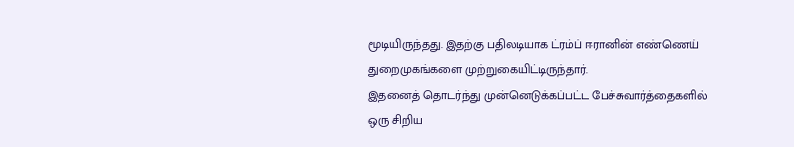மூடியிருந்தது. இதற்கு பதிலடியாக ட்ரம்ப் ஈரானின் எண்ணெய் துறைமுகங்களை முற்றுகையிட்டிருந்தார்.
இதனைத் தொடர்ந்து முன்னெடுக்கப்பட்ட பேச்சுவார்த்தைகளில் ஒரு சிறிய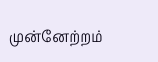முன்னேற்றம்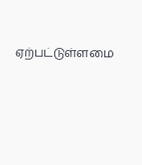ஏற்பட்டுள்ளமை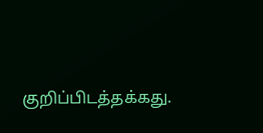குறிப்பிடத்தக்கது.